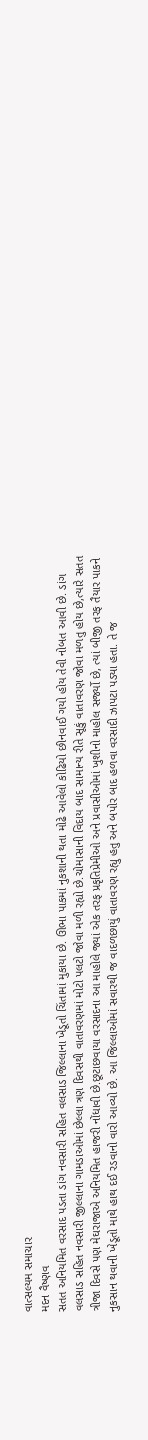વાત્સલ્યમ સમાચાર
મદન વૈષ્ણવ
સતત અનિયમિત વરસાદ પડતા ડાંગ નવસારી સહિત વલસાડ જિલ્લાના ખેડૂતો ચિંતામાં મુકાયા છે. ઊભા પાકમાં નુકશાની થતા મોઢે આવેલો કોઢિયો છીનવાઈ ગયો હોય તેવી નોબત આવી છે. ડાંગ વલસાડ સહિત નવસારી જીલ્લાના ગામડાઓમાં છેલ્લા ત્રણ દિવસથી વાતાવરણમાં મોટો પલટો જોવા મળી રહ્યો છે.ચોમાસાની વિદાય બાદ સામાન્ય રીતે સૂકું વાતાવરણ જોવા મળતુ હોય છે,ત્યારે સતત ત્રીજા દિવસે પણ મેઘરાજાએ અનિયમિત હાજરી નોંધાવી છે.છૂટાછવાયા વરસાદના આ માહોલે જ્યાં એક તરફ પ્રકૃતિપ્રેમીઓ અને પ્રવાસીઓમાં ખુશીનો માહોલ સર્જ્યો છે, ત્યાં બીજી તરફ તૈયાર પાકને નુકસાન થવાની ખેડૂતો માથે હાથ દઈ રડવાનો વારો આવ્યો છે. આ જિલ્લાઓમાં સવારથી જ વાદળછાયું વાતાવરણ રહ્યુ હતુ અને બપોર બાદ હળવા વરસાદી ઝાપટા પડ્યા હતા. તે જ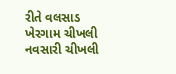રીતે વલસાડ ખેરગામ ચીખલી નવસારી ચીખલી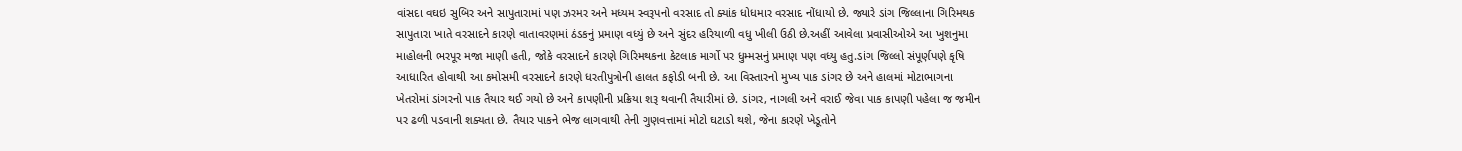વાંસદા વઘઇ સુબિર અને સાપુતારામાં પણ ઝરમર અને મધ્યમ સ્વરૂપનો વરસાદ તો ક્યાંક ધોધમાર વરસાદ નોંધાયો છે. જ્યારે ડાંગ જિલ્લાના ગિરિમથક સાપુતારા ખાતે વરસાદને કારણે વાતાવરણમાં ઠંડકનું પ્રમાણ વધ્યું છે અને સુંદર હરિયાળી વધુ ખીલી ઉઠી છે.અહીં આવેલા પ્રવાસીઓએ આ ખુશનુમા માહોલની ભરપૂર મજા માણી હતી, જોકે વરસાદને કારણે ગિરિમથકના કેટલાક માર્ગો પર ધુમ્મસનું પ્રમાણ પણ વધ્યુ હતુ.ડાંગ જિલ્લો સંપૂર્ણપણે કૃષિ આધારિત હોવાથી આ કમોસમી વરસાદને કારણે ધરતીપુત્રોની હાલત કફોડી બની છે. આ વિસ્તારનો મુખ્ય પાક ડાંગર છે અને હાલમાં મોટાભાગના ખેતરોમાં ડાંગરનો પાક તૈયાર થઈ ગયો છે અને કાપણીની પ્રક્રિયા શરૂ થવાની તૈયારીમાં છે. ડાંગર, નાગલી અને વરાઈ જેવા પાક કાપણી પહેલા જ જમીન પર ઢળી પડવાની શક્યતા છે. તૈયાર પાકને ભેજ લાગવાથી તેની ગુણવત્તામાં મોટો ઘટાડો થશે, જેના કારણે ખેડૂતોને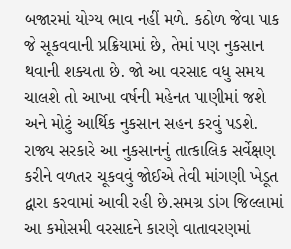બજારમાં યોગ્ય ભાવ નહીં મળે. કઠોળ જેવા પાક જે સૂકવવાની પ્રક્રિયામાં છે, તેમાં પણ નુકસાન થવાની શક્યતા છે. જો આ વરસાદ વધુ સમય ચાલશે તો આખા વર્ષની મહેનત પાણીમાં જશે અને મોટું આર્થિક નુકસાન સહન કરવું પડશે. રાજ્ય સરકારે આ નુકસાનનું તાત્કાલિક સર્વેક્ષણ કરીને વળતર ચૂકવવું જોઈએ તેવી માંગણી ખેડૂત દ્વારા કરવામાં આવી રહી છે.સમગ્ર ડાંગ જિલ્લામાં આ કમોસમી વરસાદને કારણે વાતાવરણમાં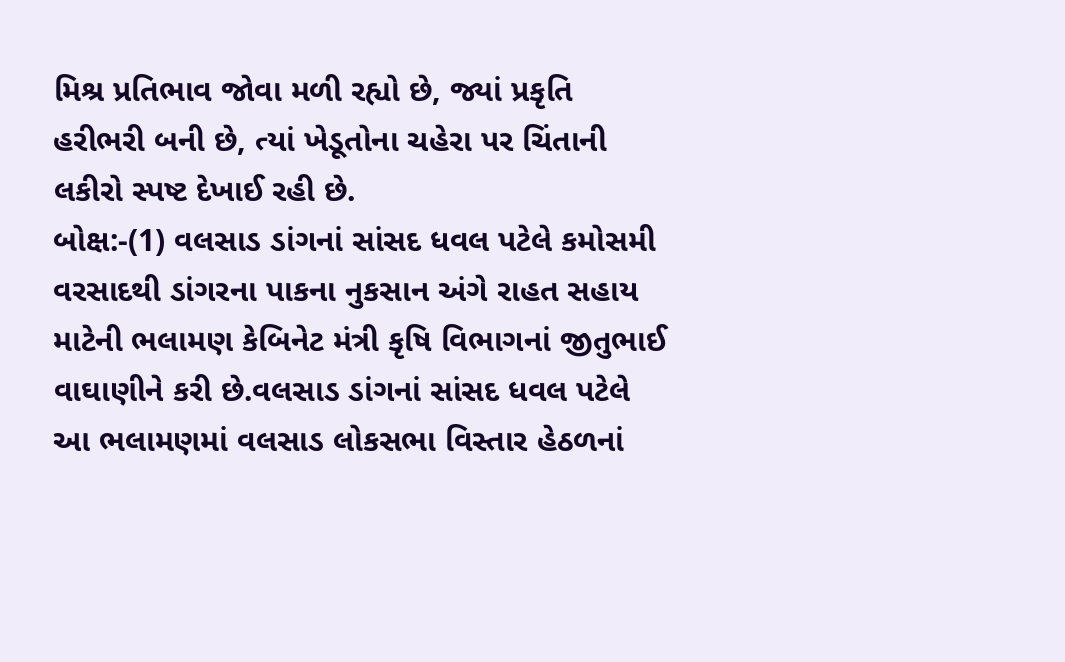મિશ્ર પ્રતિભાવ જોવા મળી રહ્યો છે, જ્યાં પ્રકૃતિ હરીભરી બની છે, ત્યાં ખેડૂતોના ચહેરા પર ચિંતાની લકીરો સ્પષ્ટ દેખાઈ રહી છે.
બોક્ષ:-(1) વલસાડ ડાંગનાં સાંસદ ધવલ પટેલે કમોસમી વરસાદથી ડાંગરના પાકના નુકસાન અંગે રાહત સહાય માટેની ભલામણ કેબિનેટ મંત્રી કૃષિ વિભાગનાં જીતુભાઈ વાઘાણીને કરી છે.વલસાડ ડાંગનાં સાંસદ ધવલ પટેલે આ ભલામણમાં વલસાડ લોકસભા વિસ્તાર હેઠળનાં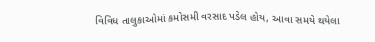વિવિધ તાલુકાઓમાં કમોસમી વરસાદ પડેલ હોય, આવા સમયે થયેલા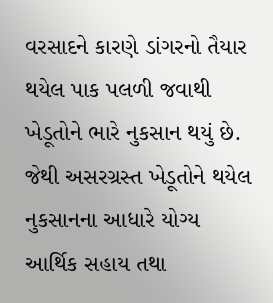વરસાદને કારણે ડાંગરનો તૈયાર થયેલ પાક પલળી જવાથી ખેડૂતોને ભારે નુકસાન થયું છે. જેથી અસરગ્રસ્ત ખેડૂતોને થયેલ નુકસાનના આધારે યોગ્ય આર્થિક સહાય તથા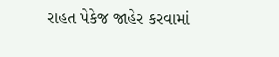રાહત પેકેજ જાહેર કરવામાં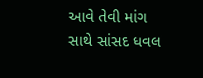આવે તેવી માંગ સાથે સાંસદ ધવલ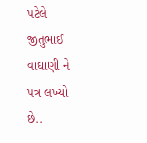પટેલે જીતુભાઈ વાઘાણી ને પત્ર લખ્યો છે..